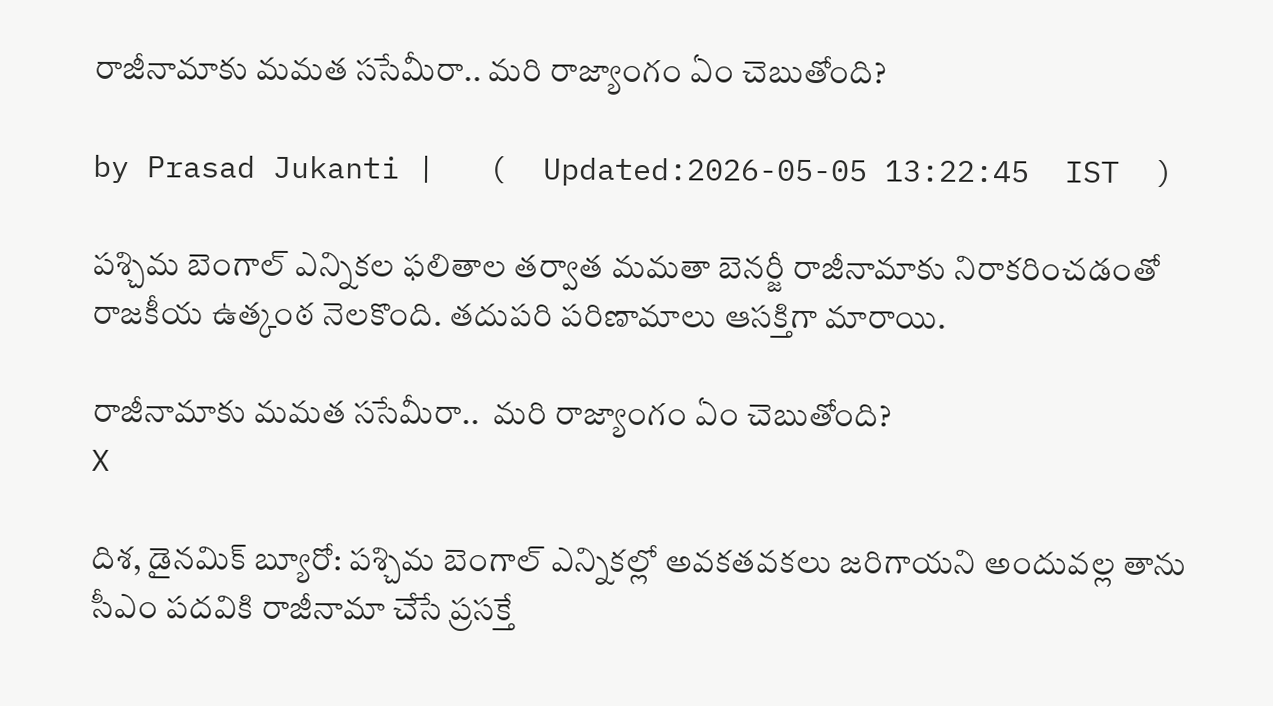రాజీనామాకు మమత ససేమీరా.. మరి రాజ్యాంగం ఏం చెబుతోంది?

by Prasad Jukanti |   (  Updated:2026-05-05 13:22:45  IST  )

పశ్చిమ బెంగాల్ ఎన్నికల ఫలితాల తర్వాత మమతా బెనర్జీ రాజీనామాకు నిరాకరించడంతో రాజకీయ ఉత్కంఠ నెలకొంది. తదుపరి పరిణామాలు ఆసక్తిగా మారాయి.

రాజీనామాకు మమత ససేమీరా..  మరి రాజ్యాంగం ఏం చెబుతోంది?
X

దిశ, డైనమిక్ బ్యూరో: పశ్చిమ బెంగాల్ ఎన్నికల్లో అవకతవకలు జరిగాయని అందువల్ల తాను సీఎం పదవికి రాజీనామా చేసే ప్రసక్తే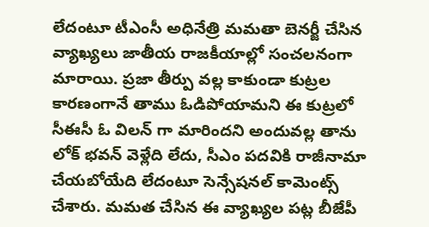లేదంటూ టీఎంసీ అధినేత్రి మమతా బెనర్జీ చేసిన వ్యాఖ్యలు జాతీయ రాజకీయాల్లో సంచలనంగా మారాయి. ప్రజా తీర్పు వల్ల కాకుండా కుట్రల కారణంగానే తాము ఓడిపోయామని ఈ కుట్రలో సీఈసీ ఓ విలన్ గా మారిందని అందువల్ల తాను లోక్ భవన్ వెళ్లేది లేదు, సీఎం పదవికి రాజీనామా చేయబోయేది లేదంటూ సెన్సేషనల్ కామెంట్స్ చేశారు. మమత చేసిన ఈ వ్యాఖ్యల పట్ల బీజేపీ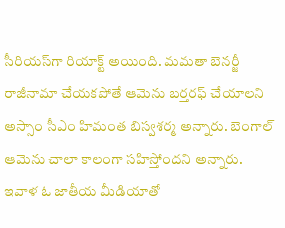సీరియస్‍గా రియాక్ట్ అయింది. మమతా బెనర్జీ రాజీనామా చేయకపోతే ఆమెను బర్తరఫ్ చేయాలని అస్సాం సీఎం హిమంత బిస్వశర్మ అన్నారు. బెంగాల్ ఆమెను చాలా కాలంగా సహిస్తోందని అన్నారు. ఇవాళ ఓ జాతీయ మీడియాతో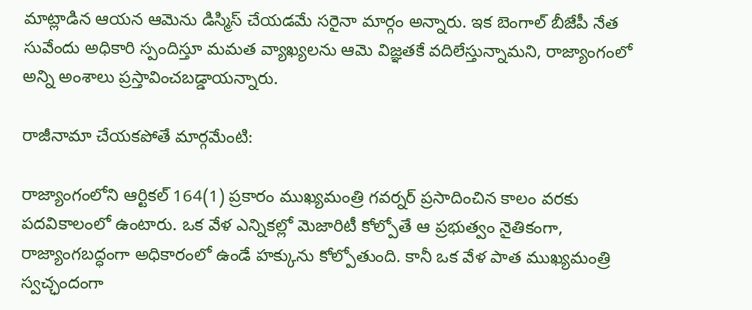మాట్లాడిన ఆయన ఆమెను డిస్మిస్ చేయడమే సరైనా మార్గం అన్నారు. ఇక బెంగాల్ బీజేపీ నేత సువేందు అధికారి స్పందిస్తూ మమత వ్యాఖ్యలను ఆమె విజ్ఞతకే వదిలేస్తున్నామని, రాజ్యాంగంలో అన్ని అంశాలు ప్రస్తావించబడ్డాయన్నారు.

రాజీనామా చేయకపోతే మార్గమేంటి:

రాజ్యాంగంలోని ఆర్టికల్ 164(1) ప్రకారం ముఖ్యమంత్రి గవర్నర్ ప్రసాదించిన కాలం వరకు పదవికాలంలో ఉంటారు. ఒక వేళ ఎన్నికల్లో మెజారిటీ కోల్పోతే ఆ ప్రభుత్వం నైతికంగా, రాజ్యాంగబద్ధంగా అధికారంలో ఉండే హక్కును కోల్పోతుంది. కానీ ఒక వేళ పాత ముఖ్యమంత్రి స్వచ్ఛందంగా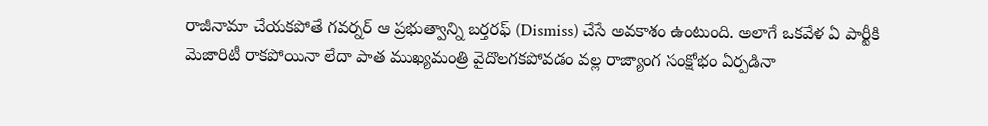రాజీనామా చేయకపోతే గవర్నర్ ఆ ప్రభుత్వాన్ని బర్తరఫ్ (Dismiss) చేసే అవకాశం ఉంటుంది. అలాగే ఒకవేళ ఏ పార్టీకి మెజారిటీ రాకపోయినా లేదా పాత ముఖ్యమంత్రి వైదొలగకపోవడం వల్ల రాజ్యాంగ సంక్షోభం ఏర్పడినా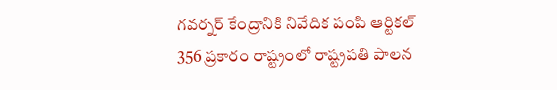గవర్నర్ కేంద్రానికి నివేదిక పంపి ఆర్టికల్ 356 ప్రకారం రాష్ట్రంలో రాష్ట్రపతి పాలన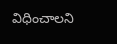విధించాలని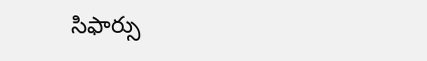సిఫార్సు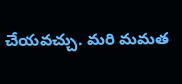చేయవచ్చు. మరి మమత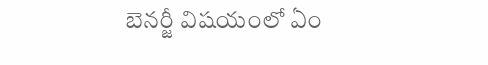బెనర్జీ విషయంలో ఏం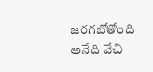జరగబోతోంది అనేది వేచి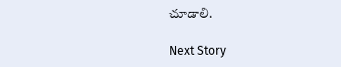చూడాలి.

Next Story